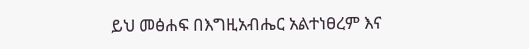ይህ መፅሐፍ በእግዚአብሔር አልተነፀረም እና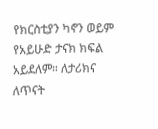የክርስቲያን ካኖን ወይም የአይሁድ ታናክ ክፍል አይደለም። ለታሪክና ለጥናት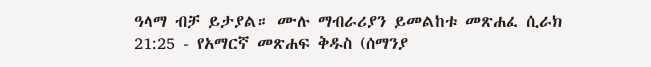ዓላማ ብቻ ይታያል። ሙሉ ማብራሪያን ይመልከቱ መጽሐፈ ሲራክ 21:25 - የአማርኛ መጽሐፍ ቅዱስ (ሰማንያ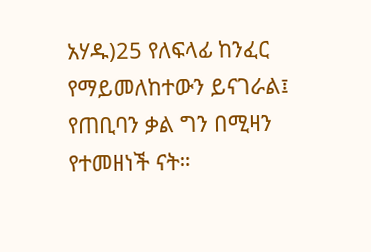አሃዱ)25 የለፍላፊ ከንፈር የማይመለከተውን ይናገራል፤ የጠቢባን ቃል ግን በሚዛን የተመዘነች ናት።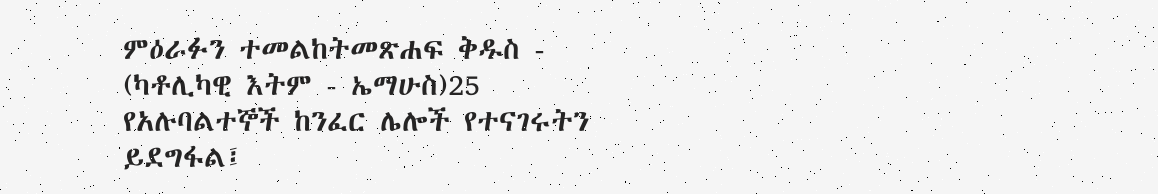ምዕራፉን ተመልከትመጽሐፍ ቅዱስ - (ካቶሊካዊ እትም - ኤማሁስ)25 የአሉባልተኞች ከንፈር ሌሎች የተናገሩትን ይደግፋል፤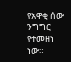የአዋቂ ሰው ንግግር የተመዘነ ነው።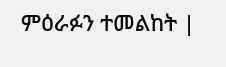ምዕራፉን ተመልከት |